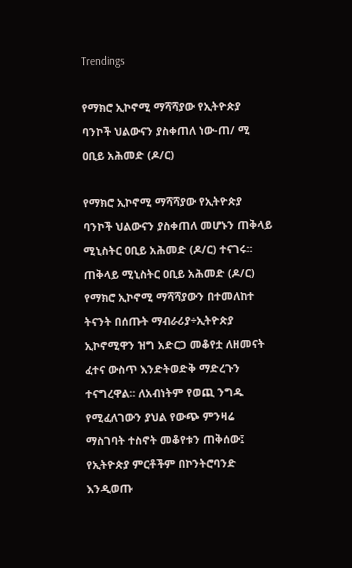Trendings

የማክሮ ኢኮኖሚ ማሻሻያው የኢትዮጵያ ባንኮች ህልውናን ያስቀጠለ ነው-ጠ/ ሚ ዐቢይ አሕመድ (ዶ/ር)

የማክሮ ኢኮኖሚ ማሻሻያው የኢትዮጵያ ባንኮች ህልውናን ያስቀጠለ መሆኑን ጠቅላይ ሚኒስትር ዐቢይ አሕመድ (ዶ/ር) ተናገሩ፡፡ ጠቅላይ ሚኒስትር ዐቢይ አሕመድ (ዶ/ር) የማክሮ ኢኮኖሚ ማሻሻያውን በተመለከተ ትናንት በሰጡት ማብራሪያ÷ኢትዮጵያ ኢኮኖሚዋን ዝግ አድርጋ መቆየቷ ለዘመናት ፈተና ውስጥ እንድትወድቅ ማድረጉን ተናግረዋል፡፡ ለአብነትም የወጪ ንግዱ የሚፈለገውን ያህል የውጭ ምንዛሬ ማስገባት ተስኖት መቆየቱን ጠቅሰው፤ የኢትዮጵያ ምርቶችም በኮንትሮባንድ እንዲወጡ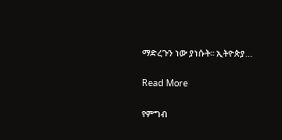ማድረጉን ነው ያነሱት፡፡ ኢትዮጵያ…

Read More

የምግብ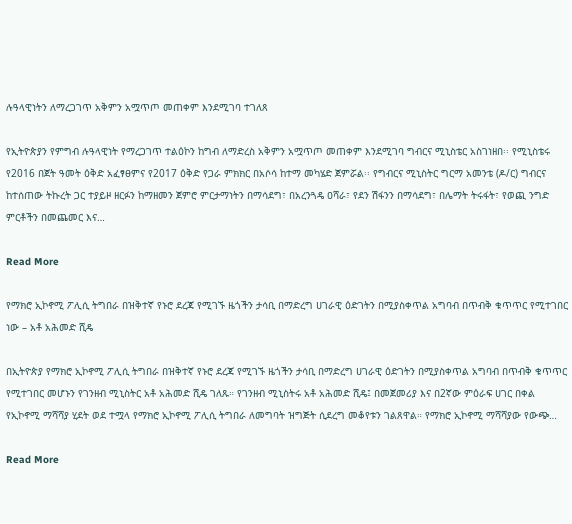ሉዓላዊነትን ለማረጋገጥ አቅምን አሟጥጦ መጠቀም እንደሚገባ ተገለጸ

የኢትዮጵያን የምግብ ሉዓላዊነት የማረጋገጥ ተልዕኮን ከግብ ለማድረስ አቅምን አሟጥጦ መጠቀም እንደሚገባ ግብርና ሚኒስቴር አስገነዘበ፡፡ የሚኒስቴሩ የ2016 በጀት ዓመት ዕቅድ አፈፃፀምና የ2017 ዕቅድ የጋራ ምክክር በአሶሳ ከተማ መካሄድ ጀምሯል፡፡ የግብርና ሚኒስትር ግርማ አመንቴ (ዶ/ር) ግብርና ከተሰጠው ትኩረት ጋር ተያይዞ ዘርፉን ከማዘመን ጀምሮ ምርታማነትን በማሳደግ፣ በአረንጓዴ ዐሻራ፣ የደን ሽፋንን በማሳደግ፣ በሌማት ትሩፋት፣ የወጪ ንግድ ምርቶችን በመጨመር እና…

Read More

የማክሮ ኢኮኖሚ ፖሊሲ ትግበራ በዝቅተኛ የኑሮ ደረጃ የሚገኙ ዜጎችን ታሳቢ በማድረግ ሀገራዊ ዕድገትን በሚያስቀጥል አግባብ በጥብቅ ቁጥጥር የሚተገበር ነው – አቶ አሕመድ ሺዴ

በኢትዮጵያ የማክሮ ኢኮኖሚ ፖሊሲ ትግበራ በዝቅተኛ የኑሮ ደረጃ የሚገኙ ዜጎችን ታሳቢ በማድረግ ሀገራዊ ዕድገትን በሚያስቀጥል አግባብ በጥብቅ ቁጥጥር የሚተገበር መሆኑን የገንዘብ ሚኒስትር አቶ አሕመድ ሺዴ ገለጹ። የገንዘብ ሚኒስትሩ አቶ አሕመድ ሺዴ፤ በመጀመሪያ እና በ2ኛው ምዕራፍ ሀገር በቀል የኢኮኖሚ ማሻሻያ ሂደት ወደ ተሟላ የማክሮ ኢኮኖሚ ፖሊሲ ትግበራ ለመግባት ዝግጅት ሲደረግ መቆየቱን ገልጸዋል። የማክሮ ኢኮኖሚ ማሻሻያው የውጭ…

Read More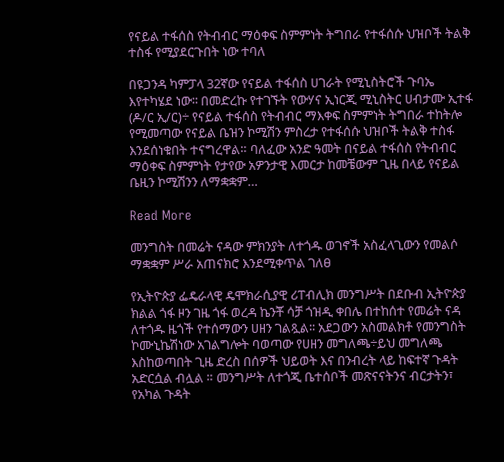የናይል ተፋሰስ የትብብር ማዕቀፍ ስምምነት ትግበራ የተፋሰሱ ህዝቦች ትልቅ ተስፋ የሚያደርጉበት ነው ተባለ

በዩጋንዳ ካምፓላ 32ኛው የናይል ተፋሰስ ሀገራት የሚኒስትሮች ጉባኤ እየተካሄደ ነው፡፡ በመድረኩ የተገኙት የውሃና ኢነርጂ ሚኒስትር ሀብታሙ ኢተፋ (ዶ/ር ኢ/ር)÷ የናይል ተፋሰስ የትብብር ማእቀፍ ስምምነት ትግበራ ተከትሎ የሚመጣው የናይል ቤዝን ኮሚሽን ምስረታ የተፋሰሱ ህዝቦች ትልቅ ተስፋ እንደሰነቁበት ተናግረዋል። ባለፈው አንድ ዓመት በናይል ተፋሰስ የትብብር ማዕቀፍ ስምምነት የታየው አዎንታዊ እመርታ ከመቼውም ጊዜ በላይ የናይል ቤዚን ኮሚሽንን ለማቋቋም…

Read More

መንግስት በመሬት ናዳው ምክንያት ለተጎዱ ወገኖች አስፈላጊውን የመልሶ ማቋቋም ሥራ አጠናክሮ እንደሚቀጥል ገለፀ

የኢትዮጵያ ፌዴራላዊ ዴሞክራሲያዊ ሪፐብሊክ መንግሥት በደቡብ ኢትዮጵያ ክልል ጎፋ ዞን ገዜ ጎፋ ወረዳ ኬንቾ ሳቻ ጎዝዲ ቀበሌ በተከሰተ የመሬት ናዳ ለተጎዱ ዜጎች የተሰማውን ሀዘን ገልጿል፡፡ አደጋውን አስመልክቶ የመንግስት ኮሙኒኬሽነው አገልግሎት ባወጣው የሀዘን መግለጫ÷ይህ መግለጫ እስከወጣበት ጊዜ ድረስ በሰዎች ህይወት እና በንብረት ላይ ከፍተኛ ጉዳት አድርሷል ብሏል ። መንግሥት ለተጎጂ ቤተሰቦች መጽናናትንና ብርታትን፣ የአካል ጉዳት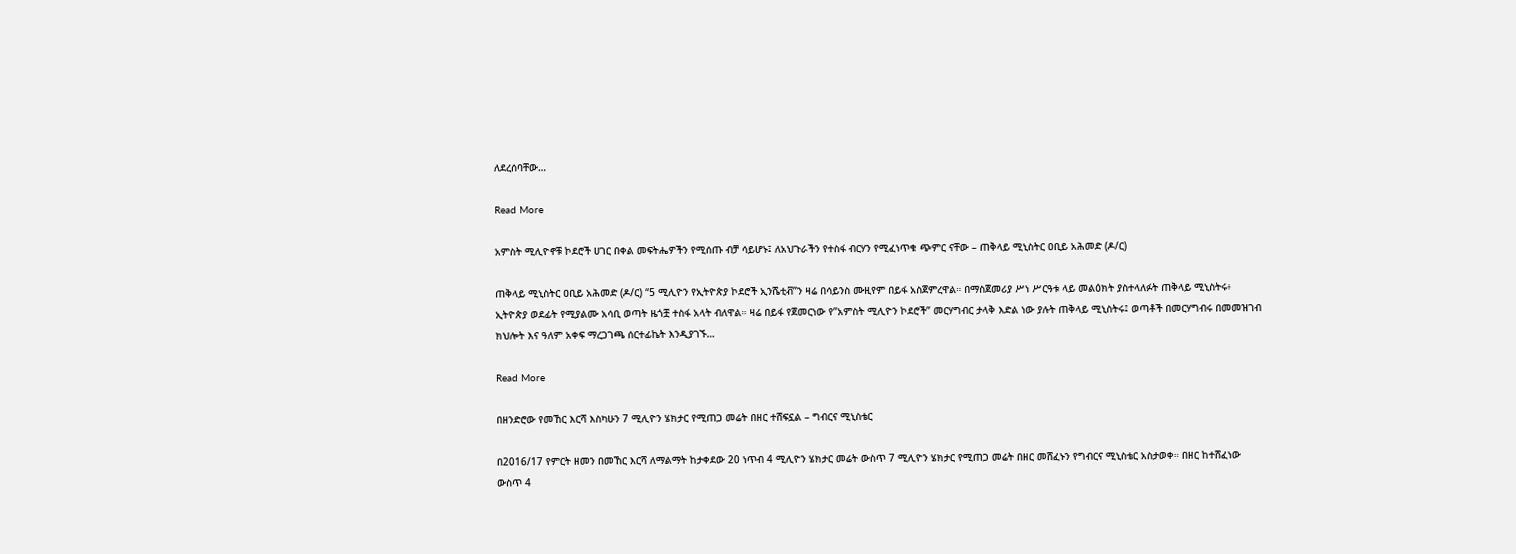ለደረሰባቸው…

Read More

አምስት ሚሊዮኖቹ ኮደሮች ሀገር በቀል መፍትሔዎችን የሚሰጡ ብቻ ሳይሆኑ፤ ለአህጉራችን የተስፋ ብርሃን የሚፈነጥቁ ጭምር ናቸው – ጠቅላይ ሚኒስትር ዐቢይ አሕመድ (ዶ/ር)

ጠቅላይ ሚኒስትር ዐቢይ አሕመድ (ዶ/ር) “5 ሚሊዮን የኢትዮጵያ ኮደሮች ኢንሼቲቭ”ን ዛሬ በሳይንስ ሙዚየም በይፋ አስጀምረዋል። በማስጀመሪያ ሥነ ሥርዓቱ ላይ መልዕክት ያስተላለፉት ጠቅላይ ሚኒስትሩ፥ ኢትዮጵያ ወደፊት የሚያልሙ አሳቢ ወጣት ዜጎቿ ተስፋ አላት ብለዋል። ዛሬ በይፋ የጀመርነው የ”አምስት ሚሊዮን ኮደሮች” መርሃግብር ታላቅ እድል ነው ያሉት ጠቅላይ ሚኒስትሩ፤ ወጣቶች በመርሃግብሩ በመመዝገብ ክህሎት እና ዓለም አቀፍ ማረጋገጫ ሰርተፊኬት እንዲያገኙ…

Read More

በዘንድሮው የመኸር እርሻ እስካሁን 7 ሚሊዮን ሄክታር የሚጠጋ መሬት በዘር ተሸፍኗል – ግብርና ሚኒስቴር

በ2016/17 የምርት ዘመን በመኸር እርሻ ለማልማት ከታቀደው 20 ነጥብ 4 ሚሊዮን ሄክታር መሬት ውስጥ 7 ሚሊዮን ሄክታር የሚጠጋ መሬት በዘር መሸፈኑን የግብርና ሚኒስቴር አስታወቀ። በዘር ከተሸፈነው ውስጥ 4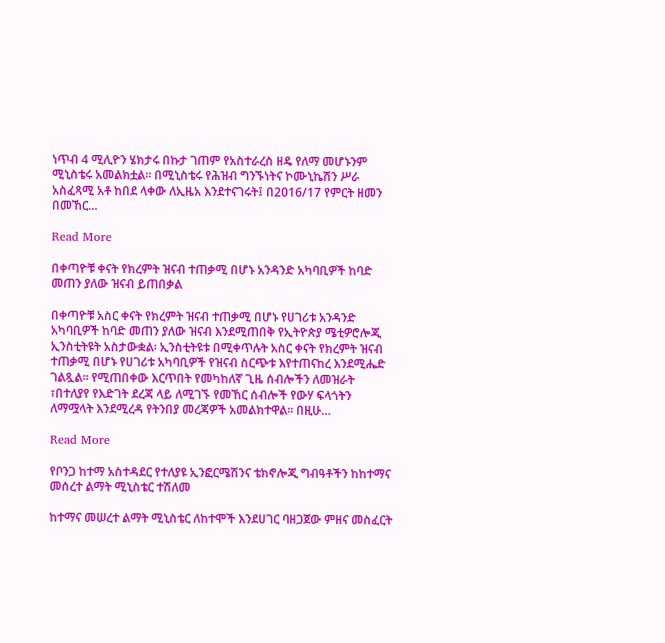ነጥብ 4 ሚሊዮን ሄክታሩ በኩታ ገጠም የአስተራረስ ዘዴ የለማ መሆኑንም ሚኒስቴሩ አመልክቷል። በሚኒስቴሩ የሕዝብ ግንኙነትና ኮሙኒኬሽን ሥራ አስፈጻሚ አቶ ከበደ ላቀው ለኢዜአ እንደተናገሩት፤ በ2016/17 የምርት ዘመን በመኸር…

Read More

በቀጣዮቹ ቀናት የክረምት ዝናብ ተጠቃሚ በሆኑ አንዳንድ አካባቢዎች ከባድ መጠን ያለው ዝናብ ይጠበቃል

በቀጣዮቹ አስር ቀናት የክረምት ዝናብ ተጠቃሚ በሆኑ የሀገሪቱ አንዳንድ አካባቢዎች ከባድ መጠን ያለው ዝናብ እንደሚጠበቅ የኢትዮጵያ ሜቲዎሮሎጂ ኢንስቲትዩት አስታውቋል፡ ኢንስቲትዩቱ በሚቀጥሉት አስር ቀናት የክረምት ዝናብ ተጠቃሚ በሆኑ የሀገሪቱ አካባቢዎች የዝናብ ስርጭቱ እየተጠናከረ እንደሚሔድ ገልጿል፡፡ የሚጠበቀው እርጥበት የመካከለኛ ጊዜ ሰብሎችን ለመዝራት ፣በተለያየ የእድገት ደረጃ ላይ ለሚገኙ የመኸር ሰብሎች የውሃ ፍላጎትን ለማሟላት እንደሚረዳ የትንበያ መረጃዎች አመልክተዋል፡፡ በዚሁ…

Read More

የቦንጋ ከተማ አስተዳደር የተለያዩ ኢንፎርሜሽንና ቴክኖሎጂ ግብዓቶችን ከከተማና መሰረተ ልማት ሚኒስቴር ተሽለመ

ከተማና መሠረተ ልማት ሚኒስቴር ለከተሞች እንደሀገር ባዘጋጀው ምዘና መስፈርት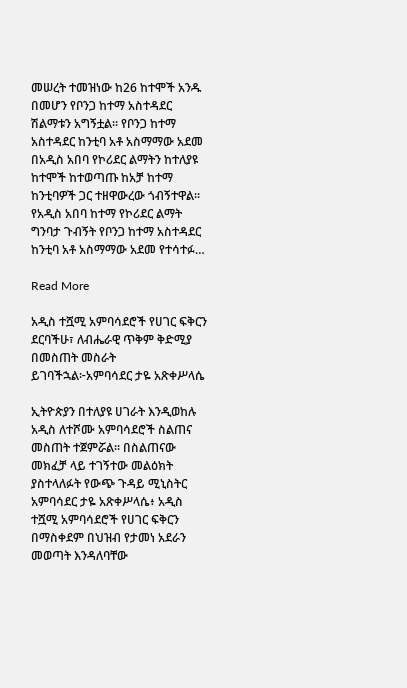መሠረት ተመዝነው ከ26 ከተሞች አንዱ በመሆን የቦንጋ ከተማ አስተዳደር ሽልማቱን አግኝቷል። የቦንጋ ከተማ አስተዳደር ከንቲባ አቶ አስማማው አደመ በአዲስ አበባ የኮሪደር ልማትን ከተለያዩ ከተሞች ከተወጣጡ ከአቻ ከተማ ከንቲባዎች ጋር ተዘዋውረው ጎብኝተዋል። የአዲስ አበባ ከተማ የኮሪደር ልማት ግንባታ ጉብኝት የቦንጋ ከተማ አስተዳደር ከንቲባ አቶ አስማማው አደመ የተሳተፉ…

Read More

አዲስ ተሿሚ አምባሳደሮች የሀገር ፍቅርን ደርባችሁ፣ ለብሔራዊ ጥቅም ቅድሚያ በመስጠት መስራት ይገባችኋል፦አምባሳደር ታዬ አጽቀሥላሴ

ኢትዮጵያን በተለያዩ ሀገራት እንዲወከሉ አዲስ ለተሾሙ አምባሳደሮች ስልጠና መስጠት ተጀምሯል። በስልጠናው መክፈቻ ላይ ተገኝተው መልዕክት ያስተላለፉት የውጭ ጉዳይ ሚኒስትር አምባሳደር ታዬ አጽቀሥላሴ፥ አዲስ ተሿሚ አምባሳደሮች የሀገር ፍቅርን በማስቀደም በህዝብ የታመነ አደራን መወጣት እንዳለባቸው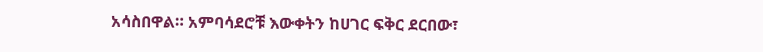አሳስበዋል። አምባሳደሮቹ እውቀትን ከሀገር ፍቅር ደርበው፣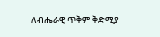ለብሔራዊ ጥቅም ቅድሚያ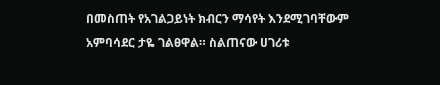በመስጠት የአገልጋይነት ክብርን ማሳየት እንደሚገባቸውም አምባሳደር ታዬ ገልፀዋል። ስልጠናው ሀገሪቱ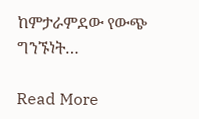ከምታራምደው የውጭ ግንኙነት…

Read More